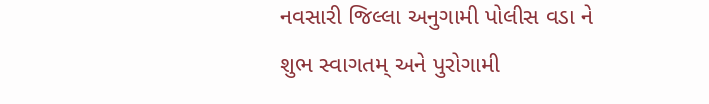નવસારી જિલ્લા અનુગામી પોલીસ વડા ને શુભ સ્વાગતમ્ અને પુરોગામી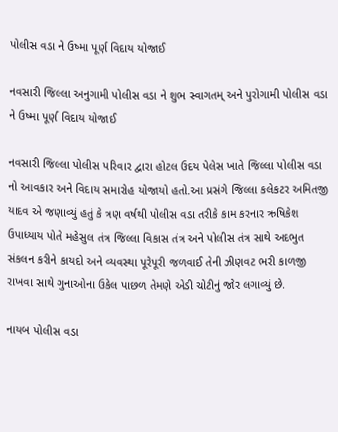પોલીસ વડા ને ઉષ્મા પૂર્ણ વિદાય યોજાઈ

નવસારી જિલ્લા અનુગામી પોલીસ વડા ને શુભ સ્વાગતમ્ અને પુરોગામી પોલીસ વડા ને ઉષ્મા પૂર્ણ વિદાય યોજાઈ

નવસારી જિલ્લા પોલીસ પરિવાર દ્વારા હોટલ ઉદય પેલેસ ખાતે જિલ્લા પોલીસ વડા નો આવકાર અને વિદાય સમારોહ યોજાયો હતો.આ પ્રસંગે જિલ્લા કલેકટર અમિતજી યાદવ એ જણાવ્યું હતું કે ત્રણ વર્ષથી પોલીસ વડા તરીકે કામ કરનાર ઋષિકેશ ઉપાધ્યાય પોતે મહેસુલ તંત્ર જિલ્લા વિકાસ તંત્ર અને પોલીસ તંત્ર સાથે અદભુત સંકલન કરીને કાયદો અને વ્યવસ્થા પૂરેપૂરી જળવાઈ તેની ઝીણવટ ભરી કાળજી રાખવા સાથે ગુનાઓના ઉકેલ પાછળ તેમણે એડી ચોટીનું જોર લગાવ્યું છે.

નાયબ પોલીસ વડા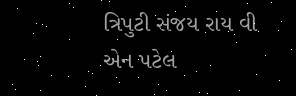ત્રિપુટી સંજય રાય વી એન પટેલ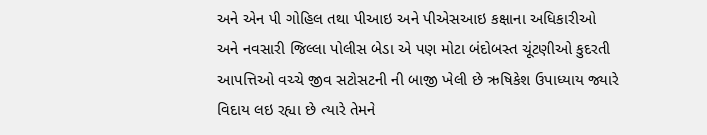અને એન પી ગોહિલ તથા પીઆઇ અને પીએસઆઇ કક્ષાના અધિકારીઓ અને નવસારી જિલ્લા પોલીસ બેડા એ પણ મોટા બંદોબસ્ત ચૂંટણીઓ કુદરતી આપત્તિઓ વચ્ચે જીવ સટોસટની ની બાજી ખેલી છે ઋષિકેશ ઉપાધ્યાય જ્યારે વિદાય લઇ રહ્યા છે ત્યારે તેમને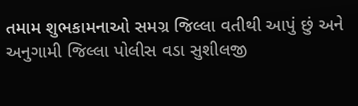તમામ શુભકામનાઓ સમગ્ર જિલ્લા વતીથી આપું છું અને અનુગામી જિલ્લા પોલીસ વડા સુશીલજી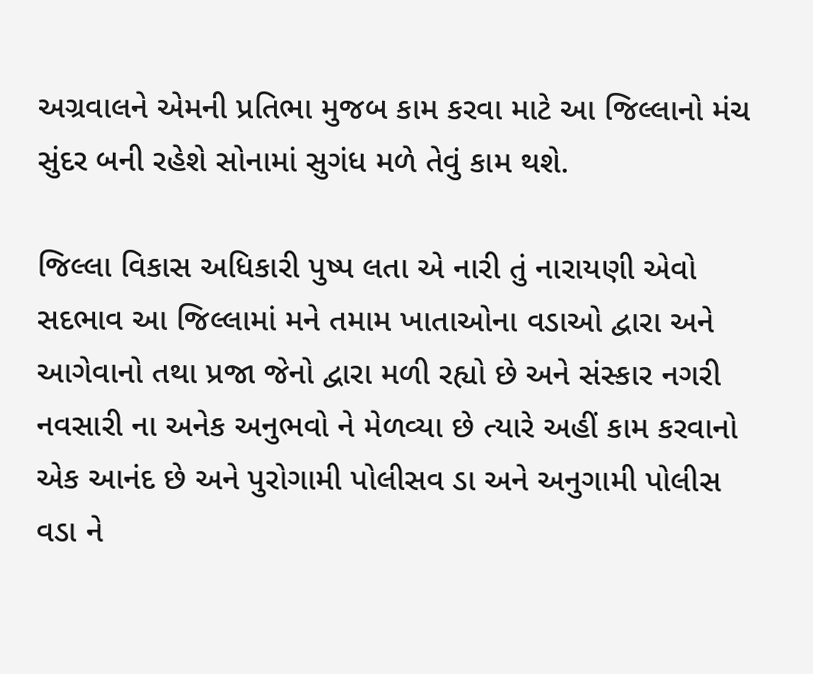અગ્રવાલને એમની પ્રતિભા મુજબ કામ કરવા માટે આ જિલ્લાનો મંચ સુંદર બની રહેશે સોનામાં સુગંધ મળે તેવું કામ થશે.

જિલ્લા વિકાસ અધિકારી પુષ્પ લતા એ નારી તું નારાયણી એવો સદભાવ આ જિલ્લામાં મને તમામ ખાતાઓના વડાઓ દ્વારા અને આગેવાનો તથા પ્રજા જેનો દ્વારા મળી રહ્યો છે અને સંસ્કાર નગરી નવસારી ના અનેક અનુભવો ને મેળવ્યા છે ત્યારે અહીં કામ કરવાનો એક આનંદ છે અને પુરોગામી પોલીસવ ડા અને અનુગામી પોલીસ વડા ને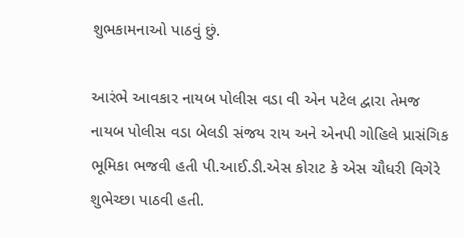શુભકામનાઓ પાઠવું છું.

આરંભે આવકાર નાયબ પોલીસ વડા વી એન પટેલ દ્વારા તેમજ નાયબ પોલીસ વડા બેલડી સંજય રાય અને એનપી ગોહિલે પ્રાસંગિક ભૂમિકા ભજવી હતી પી.આઈ.ડી.એસ કોરાટ કે એસ ચૌધરી વિગેરે શુભેચ્છા પાઠવી હતી.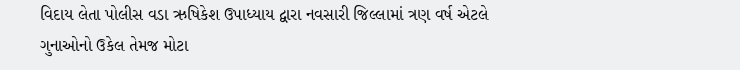વિદાય લેતા પોલીસ વડા ઋષિકેશ ઉપાધ્યાય દ્વારા નવસારી જિલ્લામાં ત્રણ વર્ષ એટલે ગુનાઓનો ઉકેલ તેમજ મોટા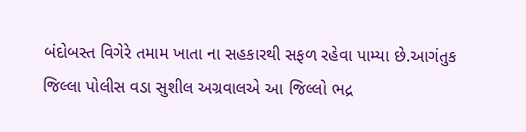બંદોબસ્ત વિગેરે તમામ ખાતા ના સહકારથી સફળ રહેવા પામ્યા છે.આગંતુક જિલ્લા પોલીસ વડા સુશીલ અગ્રવાલએ આ જિલ્લો ભદ્ર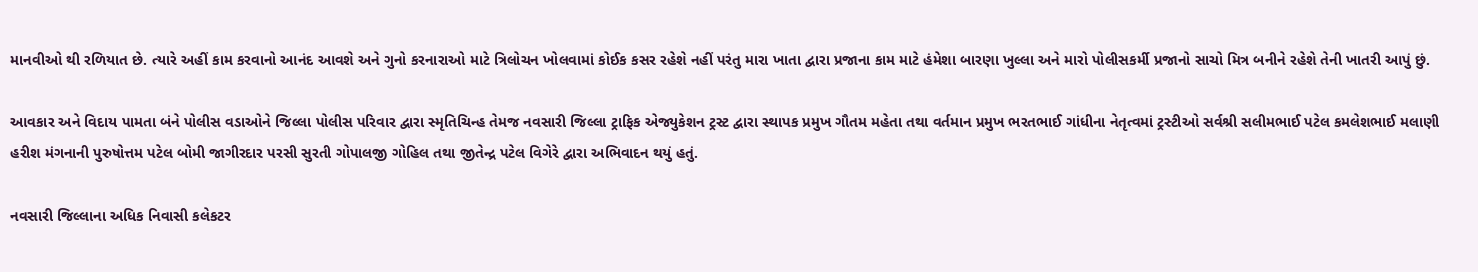માનવીઓ થી રળિયાત છે. ત્યારે અહીં કામ કરવાનો આનંદ આવશે અને ગુનો કરનારાઓ માટે ત્રિલોચન ખોલવામાં કોઈક કસર રહેશે નહીં પરંતુ મારા ખાતા દ્વારા પ્રજાના કામ માટે હંમેશા બારણા ખુલ્લા અને મારો પોલીસકર્મી પ્રજાનો સાચો મિત્ર બનીને રહેશે તેની ખાતરી આપું છું.

આવકાર અને વિદાય પામતા બંને પોલીસ વડાઓને જિલ્લા પોલીસ પરિવાર દ્વારા સ્મૃતિચિન્હ તેમજ નવસારી જિલ્લા ટ્રાફિક એજ્યુકેશન ટ્રસ્ટ દ્વારા સ્થાપક પ્રમુખ ગૌતમ મહેતા તથા વર્તમાન પ્રમુખ ભરતભાઈ ગાંધીના નેતૃત્વમાં ટ્રસ્ટીઓ સર્વશ્રી સલીમભાઈ પટેલ કમલેશભાઈ મલાણી હરીશ મંગનાની પુરુષોત્તમ પટેલ બોમી જાગીરદાર પરસી સુરતી ગોપાલજી ગોહિલ તથા જીતેન્દ્ર પટેલ વિગેરે દ્વારા અભિવાદન થયું હતું.

નવસારી જિલ્લાના અધિક નિવાસી કલેકટર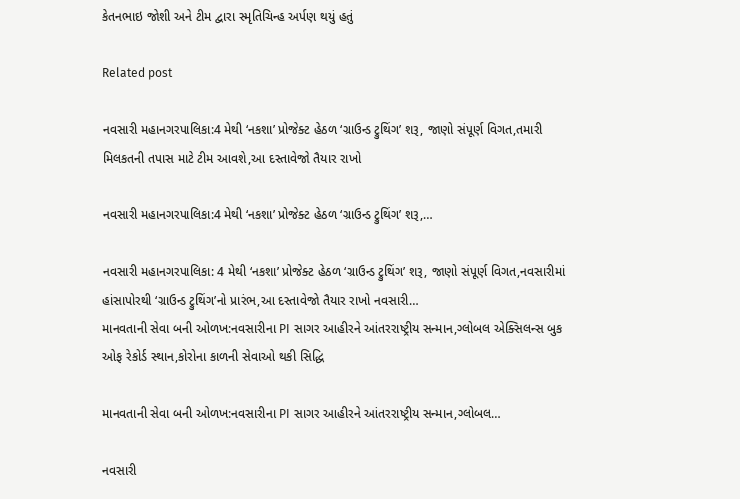કેતનભાઇ જોશી અને ટીમ દ્વારા સ્મૃતિચિન્હ અર્પણ થયું હતું

Related post

નવસારી મહાનગરપાલિકા:4 મેથી ‘નકશા’ પ્રોજેક્ટ હેઠળ ‘ગ્રાઉન્ડ ટ્રુથિંગ’ શરૂ, જાણો સંપૂર્ણ વિગત,તમારી મિલકતની તપાસ માટે ટીમ આવશે,આ દસ્તાવેજો તૈયાર રાખો

નવસારી મહાનગરપાલિકા:4 મેથી ‘નકશા’ પ્રોજેક્ટ હેઠળ ‘ગ્રાઉન્ડ ટ્રુથિંગ’ શરૂ,…

નવસારી મહાનગરપાલિકા: 4 મેથી ‘નકશા’ પ્રોજેક્ટ હેઠળ ‘ગ્રાઉન્ડ ટ્રુથિંગ’ શરૂ, જાણો સંપૂર્ણ વિગત,નવસારીમાં હાંસાપોરથી ‘ગ્રાઉન્ડ ટ્રુથિંગ’નો પ્રારંભ,આ દસ્તાવેજો તૈયાર રાખો નવસારી…
માનવતાની સેવા બની ઓળખ:નવસારીના PI સાગર આહીરને આંતરરાષ્ટ્રીય સન્માન,ગ્લોબલ એક્સિલન્સ બુક ઓફ રેકોર્ડ સ્થાન,કોરોના કાળની સેવાઓ થકી સિદ્ધિ

માનવતાની સેવા બની ઓળખ:નવસારીના PI સાગર આહીરને આંતરરાષ્ટ્રીય સન્માન,ગ્લોબલ…

નવસારી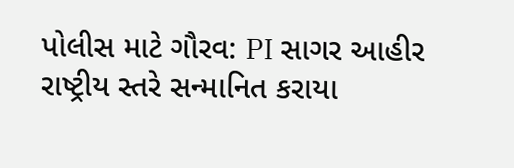પોલીસ માટે ગૌરવ: PI સાગર આહીર રાષ્ટ્રીય સ્તરે સન્માનિત કરાયા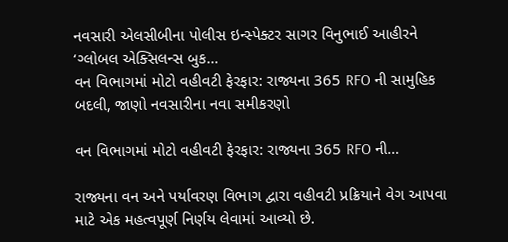નવસારી એલસીબીના પોલીસ ઇન્સ્પેક્ટર સાગર વિનુભાઈ આહીરને ‘ગ્લોબલ એક્સિલન્સ બુક…
વન વિભાગમાં મોટો વહીવટી ફેરફાર: રાજ્યના 365 RFO ની સામુહિક બદલી, જાણો નવસારીના નવા સમીકરણો

વન વિભાગમાં મોટો વહીવટી ફેરફાર: રાજ્યના 365 RFO ની…

રાજ્યના વન અને પર્યાવરણ વિભાગ દ્વારા વહીવટી પ્રક્રિયાને વેગ આપવા માટે એક મહત્વપૂર્ણ નિર્ણય લેવામાં આવ્યો છે.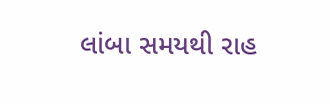લાંબા સમયથી રાહ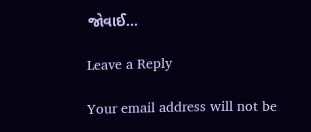જોવાઈ…

Leave a Reply

Your email address will not be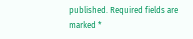published. Required fields are marked *